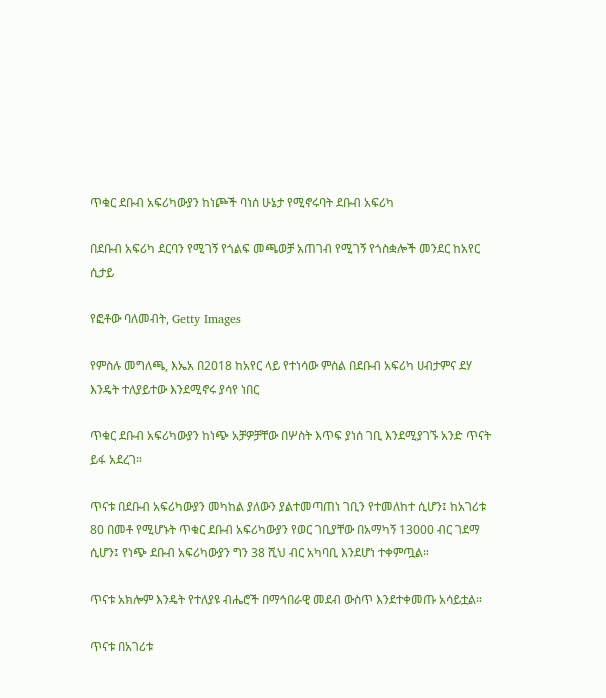ጥቁር ደቡብ አፍሪካውያን ከነጮች ባነሰ ሁኔታ የሚኖሩባት ደቡብ አፍሪካ

በደቡብ አፍሪካ ደርባን የሚገኝ የጎልፍ መጫወቻ አጠገብ የሚገኝ የጎስቋሎች መንደር ከአየር ሲታይ

የፎቶው ባለመብት, Getty Images

የምስሉ መግለጫ, እኤአ በ2018 ከአየር ላይ የተነሳው ምስል በደቡብ አፍሪካ ሀብታምና ደሃ እንዴት ተለያይተው እንደሚኖሩ ያሳየ ነበር

ጥቁር ደቡብ አፍሪካውያን ከነጭ አቻዎቻቸው በሦስት እጥፍ ያነሰ ገቢ እንደሚያገኙ አንድ ጥናት ይፋ አደረገ።

ጥናቱ በደቡብ አፍሪካውያን መካከል ያለውን ያልተመጣጠነ ገቢን የተመለከተ ሲሆን፤ ከአገሪቱ 80 በመቶ የሚሆኑት ጥቁር ደቡብ አፍሪካውያን የወር ገቢያቸው በአማካኝ 13000 ብር ገደማ ሲሆን፤ የነጭ ደቡብ አፍሪካውያን ግን 38 ሺህ ብር አካባቢ እንደሆነ ተቀምጧል።

ጥናቱ አክሎም እንዴት የተለያዩ ብሔሮች በማኅበራዊ መደብ ውስጥ እንደተቀመጡ አሳይቷል።

ጥናቱ በአገሪቱ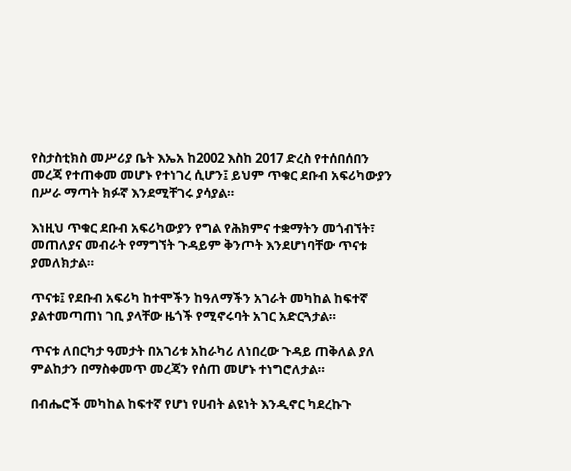የስታስቲክስ መሥሪያ ቤት እኤአ ከ2002 እስከ 2017 ድረስ የተሰበሰበን መረጃ የተጠቀመ መሆኑ የተነገረ ሲሆን፤ ይህም ጥቁር ደቡብ አፍሪካውያን በሥራ ማጣት ክፉኛ እንደሚቸገሩ ያሳያል።

እነዚህ ጥቁር ደቡብ አፍሪካውያን የግል የሕክምና ተቋማትን መጎብኘት፣ መጠለያና መብራት የማግኘት ጉዳይም ቅንጦት እንደሆነባቸው ጥናቱ ያመለክታል።

ጥናቱ፤ የደቡብ አፍሪካ ከተሞችን ከዓለማችን አገራት መካከል ከፍተኛ ያልተመጣጠነ ገቢ ያላቸው ዜጎች የሚኖሩባት አገር አድርጓታል።

ጥናቱ ለበርካታ ዓመታት በአገሪቱ አከራካሪ ለነበረው ጉዳይ ጠቅለል ያለ ምልከታን በማስቀመጥ መረጃን የሰጠ መሆኑ ተነግሮለታል።

በብሔሮች መካከል ከፍተኛ የሆነ የሀብት ልዩነት እንዲኖር ካደረኩጉ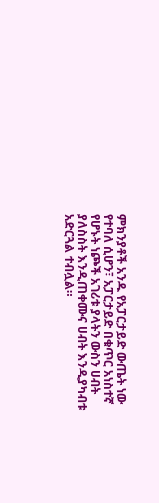ምክንያቶች አንዱ የአፓርታይድ ውጤት ነው የተባለ ሲሆን፣ አፓርታይድ በቁጥር አነስተኛ የሆኑት ነጮች አገሪቱ ያላትን ውስን ሀብት ያለስስት እንዲጠቀሙና ሀብት እንዲያካብቱ አድርጓል ተብሏል።